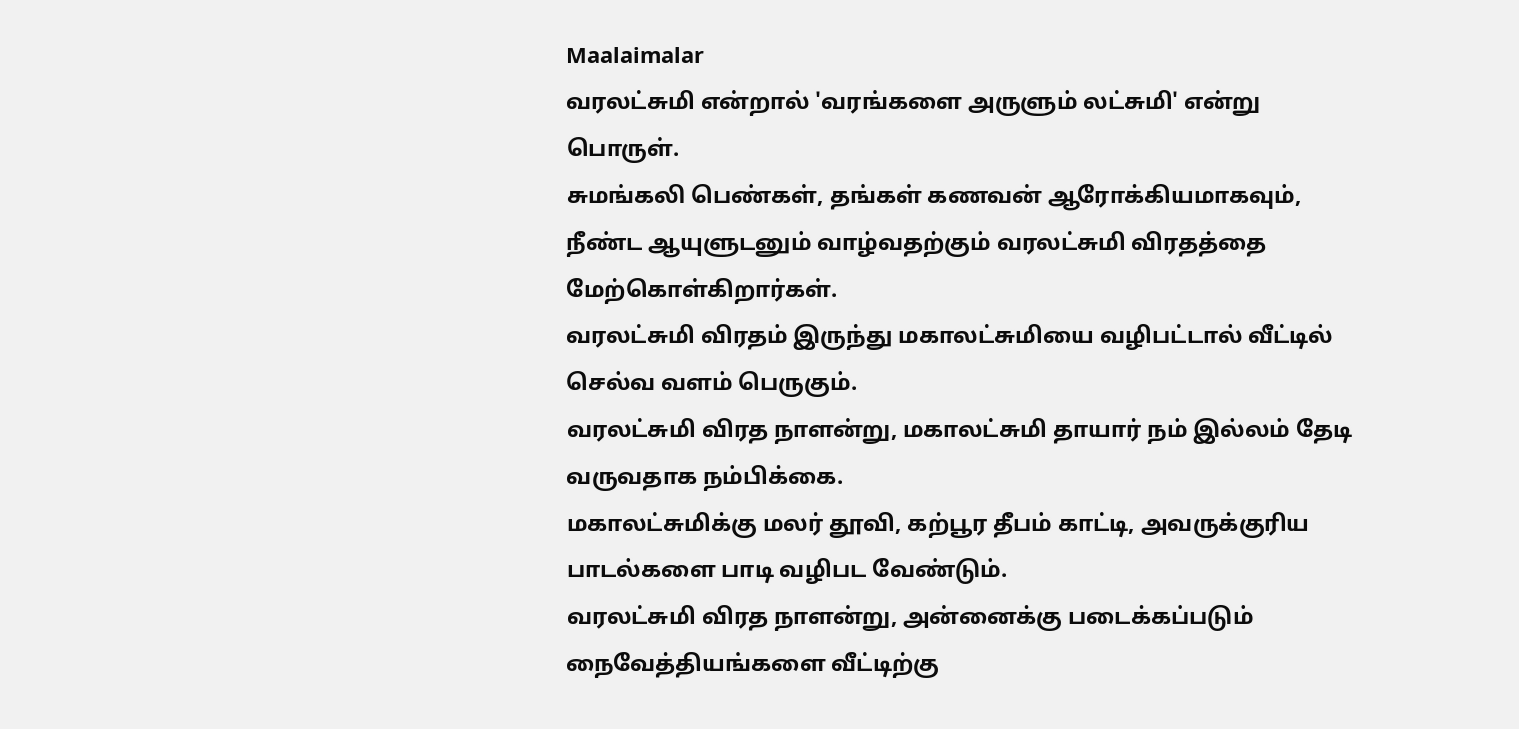Maalaimalar
வரலட்சுமி என்றால் 'வரங்களை அருளும் லட்சுமி' என்று பொருள்.
சுமங்கலி பெண்கள், தங்கள் கணவன் ஆரோக்கியமாகவும், நீண்ட ஆயுளுடனும் வாழ்வதற்கும் வரலட்சுமி விரதத்தை மேற்கொள்கிறார்கள்.
வரலட்சுமி விரதம் இருந்து மகாலட்சுமியை வழிபட்டால் வீட்டில் செல்வ வளம் பெருகும்.
வரலட்சுமி விரத நாளன்று, மகாலட்சுமி தாயார் நம் இல்லம் தேடி வருவதாக நம்பிக்கை.
மகாலட்சுமிக்கு மலர் தூவி, கற்பூர தீபம் காட்டி, அவருக்குரிய பாடல்களை பாடி வழிபட வேண்டும்.
வரலட்சுமி விரத நாளன்று, அன்னைக்கு படைக்கப்படும் நைவேத்தியங்களை வீட்டிற்கு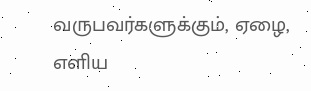வருபவர்களுக்கும், ஏழை, எளிய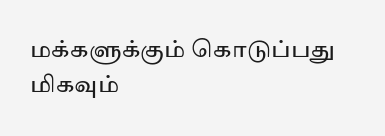மக்களுக்கும் கொடுப்பது மிகவும்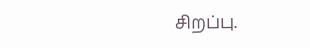சிறப்பு.